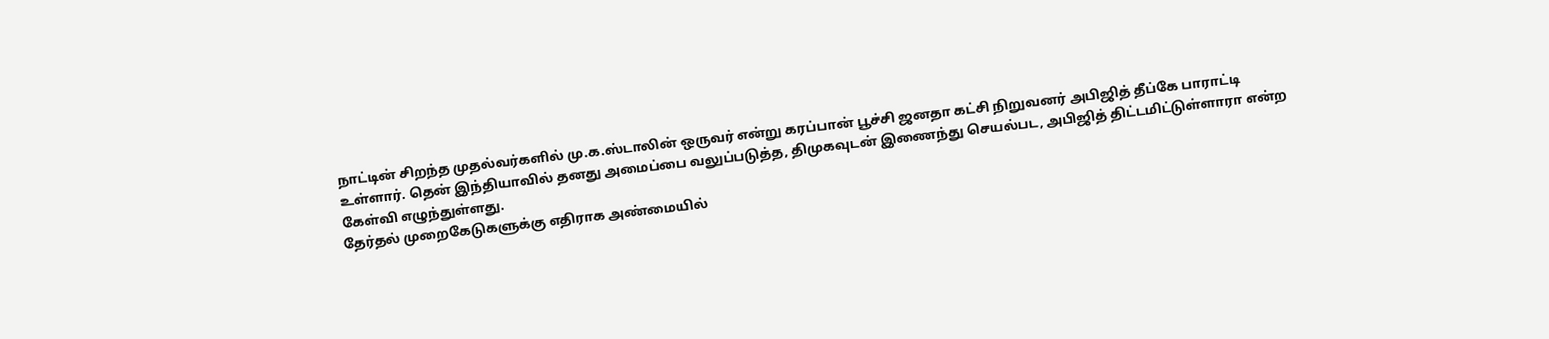நாட்டின் சிறந்த முதல்வர்களில் மு.க.ஸ்டாலின் ஒருவர் என்று கரப்பான் பூச்சி ஜனதா கட்சி நிறுவனர் அபிஜித் தீப்கே பாராட்டி உள்ளார். தென் இந்தியாவில் தனது அமைப்பை வலுப்படுத்த, திமுகவுடன் இணைந்து செயல்பட, அபிஜித் திட்டமிட்டுள்ளாரா என்ற கேள்வி எழுந்துள்ளது.
தேர்தல் முறைகேடுகளுக்கு எதிராக அண்மையில்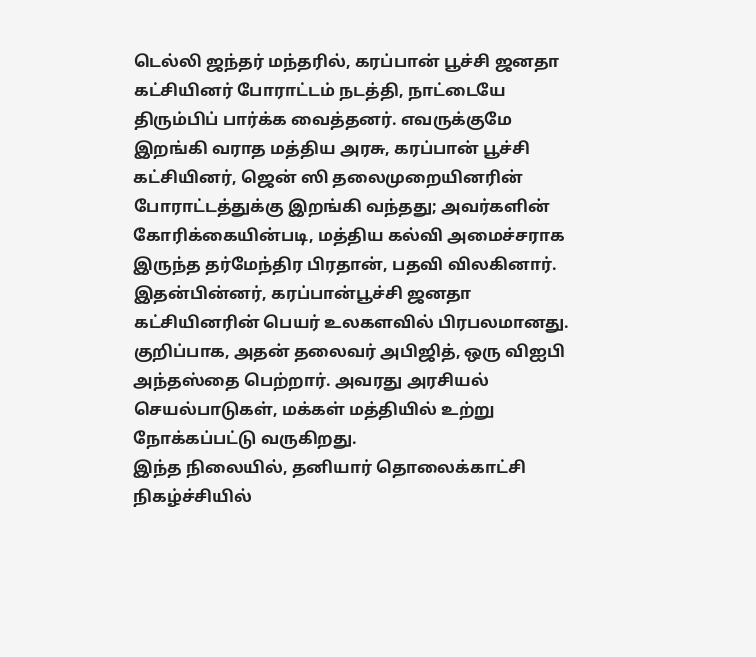டெல்லி ஜந்தர் மந்தரில், கரப்பான் பூச்சி ஜனதா கட்சியினர் போராட்டம் நடத்தி, நாட்டையே திரும்பிப் பார்க்க வைத்தனர். எவருக்குமே இறங்கி வராத மத்திய அரசு, கரப்பான் பூச்சி கட்சியினர், ஜென் ஸி தலைமுறையினரின் போராட்டத்துக்கு இறங்கி வந்தது; அவர்களின் கோரிக்கையின்படி, மத்திய கல்வி அமைச்சராக இருந்த தர்மேந்திர பிரதான், பதவி விலகினார்.
இதன்பின்னர், கரப்பான்பூச்சி ஜனதா கட்சியினரின் பெயர் உலகளவில் பிரபலமானது. குறிப்பாக, அதன் தலைவர் அபிஜித், ஒரு விஐபி அந்தஸ்தை பெற்றார். அவரது அரசியல் செயல்பாடுகள், மக்கள் மத்தியில் உற்று நோக்கப்பட்டு வருகிறது.
இந்த நிலையில், தனியார் தொலைக்காட்சி நிகழ்ச்சியில்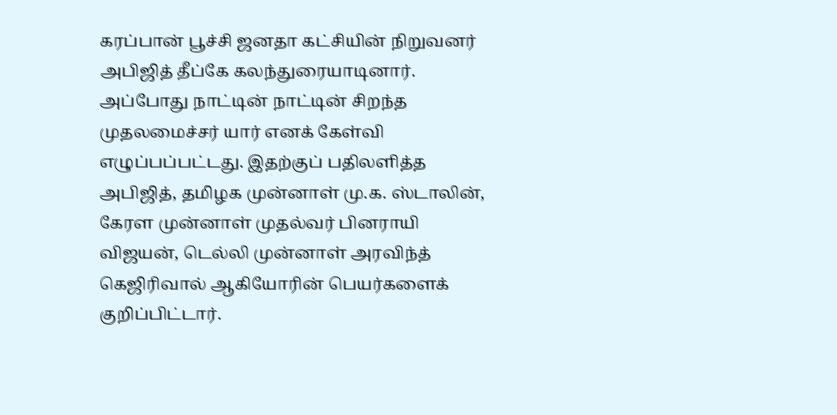கரப்பான் பூச்சி ஜனதா கட்சியின் நிறுவனர் அபிஜித் தீப்கே கலந்துரையாடினார். அப்போது நாட்டின் நாட்டின் சிறந்த முதலமைச்சர் யார் எனக் கேள்வி எழுப்பப்பட்டது. இதற்குப் பதிலளித்த அபிஜித், தமிழக முன்னாள் மு.க. ஸ்டாலின், கேரள முன்னாள் முதல்வர் பினராயி விஜயன், டெல்லி முன்னாள் அரவிந்த் கெஜிரிவால் ஆகியோரின் பெயர்களைக் குறிப்பிட்டார்.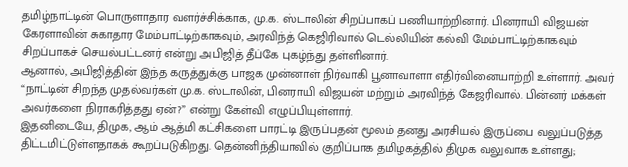தமிழ்நாட்டின் பொருளாதார வளர்ச்சிக்காக, மு.க. ஸ்டாலின் சிறப்பாகப் பணியாற்றினார். பினராயி விஜயன் கேரளாவின் சுகாதார மேம்பாட்டிற்காகவும், அரவிந்த் கெஜிரிவால் டெல்லியின் கல்வி மேம்பாட்டிற்காகவும் சிறப்பாகச் செயல்பட்டனர் என்று அபிஜித் தீப்கே புகழ்ந்து தள்ளினார்.
ஆனால், அபிஜித்தின் இந்த கருத்துக்கு பாஜக முன்னாள் நிர்வாகி பூனாவாளா எதிர்வினையாற்றி உள்ளார். அவர் “நாட்டின் சிறந்த முதல்வர்கள் மு.க. ஸ்டாலின், பினராயி விஜயன் மற்றும் அரவிந்த் கேஜரிவால். பின்னர் மக்கள் அவர்களை நிராகரித்தது ஏன்?” என்று கேள்வி எழுப்பியுள்ளார்.
இதனிடையே, திமுக, ஆம் ஆத்மி கட்சிகளை பாரட்டி இருப்பதன் மூலம் தனது அரசியல் இருப்பை வலுப்படுத்த திட்டமிட்டுள்ளதாகக் கூறப்படுகிறது. தென்னிந்தியாவில் குறிப்பாக தமிழகத்தில் திமுக வலுவாக உள்ளது;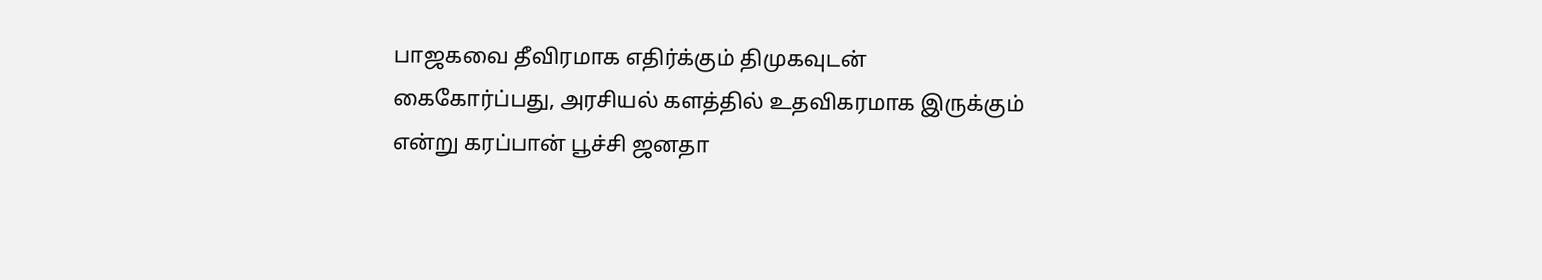பாஜகவை தீவிரமாக எதிர்க்கும் திமுகவுடன் கைகோர்ப்பது, அரசியல் களத்தில் உதவிகரமாக இருக்கும் என்று கரப்பான் பூச்சி ஜனதா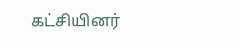கட்சியினர்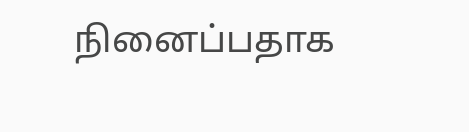நினைப்பதாக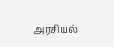அரசியல்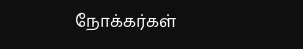நோக்கர்கள்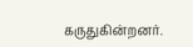கருதுகின்றனர்.